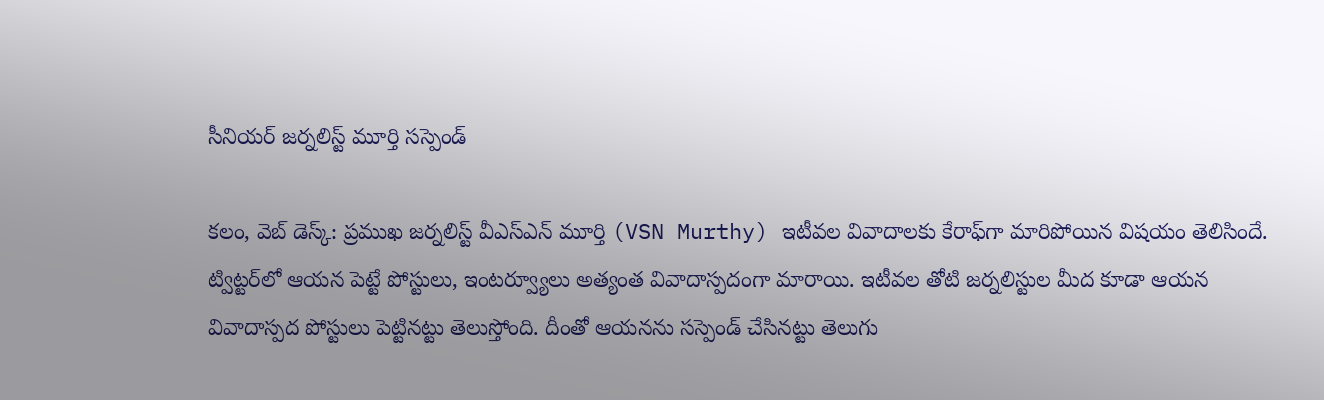సీనియర్ జర్నలిస్ట్ మూర్తి సస్పెండ్

కలం, వెబ్ డెస్క్: ప్రముఖ జర్నలిస్ట్ వీఎస్ఎన్ మూర్తి (VSN Murthy) ఇటీవల వివాదాలకు కేరాఫ్‌గా మారిపోయిన విషయం తెలిసిందే. ట్విట్టర్‌లో ఆయన పెట్టే పోస్టులు, ఇంటర్వ్యూలు అత్యంత వివాదాస్పదంగా మారాయి. ఇటీవల తోటి జర్నలిస్టుల మీద కూడా ఆయన వివాదాస్పద పోస్టులు పెట్టినట్టు తెలుస్తోంది. దీంతో ఆయనను సస్పెండ్ చేసినట్టు తెలుగు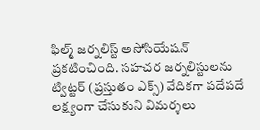ఫిల్మ్ జర్నలిస్ట్ అసోసియేషన్ ప్రకటించింది. సహచర జర్నలిస్టులను ట్విట్టర్ (ప్రస్తుతం ఎక్స్) వేదికగా పదేపదే లక్ష్యంగా చేసుకుని విమర్శలు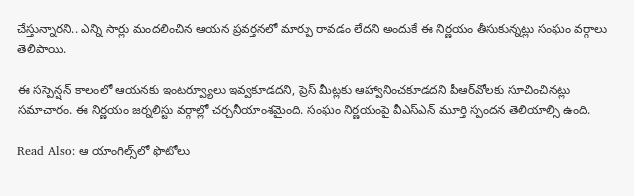చేస్తున్నారని.. ఎన్ని సార్లు మందలించిన ఆయన ప్రవర్తనలో మార్పు రావడం లేదని అందుకే ఈ నిర్ణయం తీసుకున్నట్లు సంఘం వర్గాలు తెలిపాయి.

ఈ సస్పెన్షన్ కాలంలో ఆయనకు ఇంటర్వ్యూలు ఇవ్వకూడదని, ప్రెస్ మీట్లకు ఆహ్వానించకూడదని పీఆర్‌వోలకు సూచించినట్లు సమాచారం. ఈ నిర్ణయం జర్నలిస్టు వర్గాల్లో చర్చనీయాంశమైంది. సంఘం నిర్ణయంపై వీఎస్‌ఎన్ మూర్తి స్పందన తెలియాల్సి ఉంది.

Read Also: ఆ యాంగిల్స్‌లో ఫొటోలు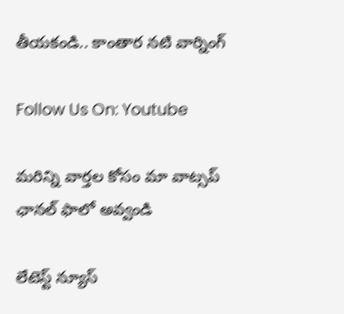తీయకండి.. కాంతార నటి వార్నింగ్

Follow Us On: Youtube

మ‌రిన్ని వార్త‌ల కోసం మా వాట్స‌ప్ ఛాన‌ల్ ఫాలో అవ్వండి

లేటెస్ట్ న్యూస్‌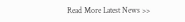Read More Latest News >>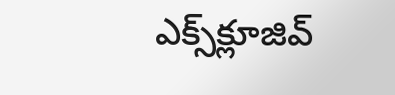ఎక్స్‌క్లూజివ్‌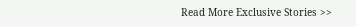Read More Exclusive Stories >>